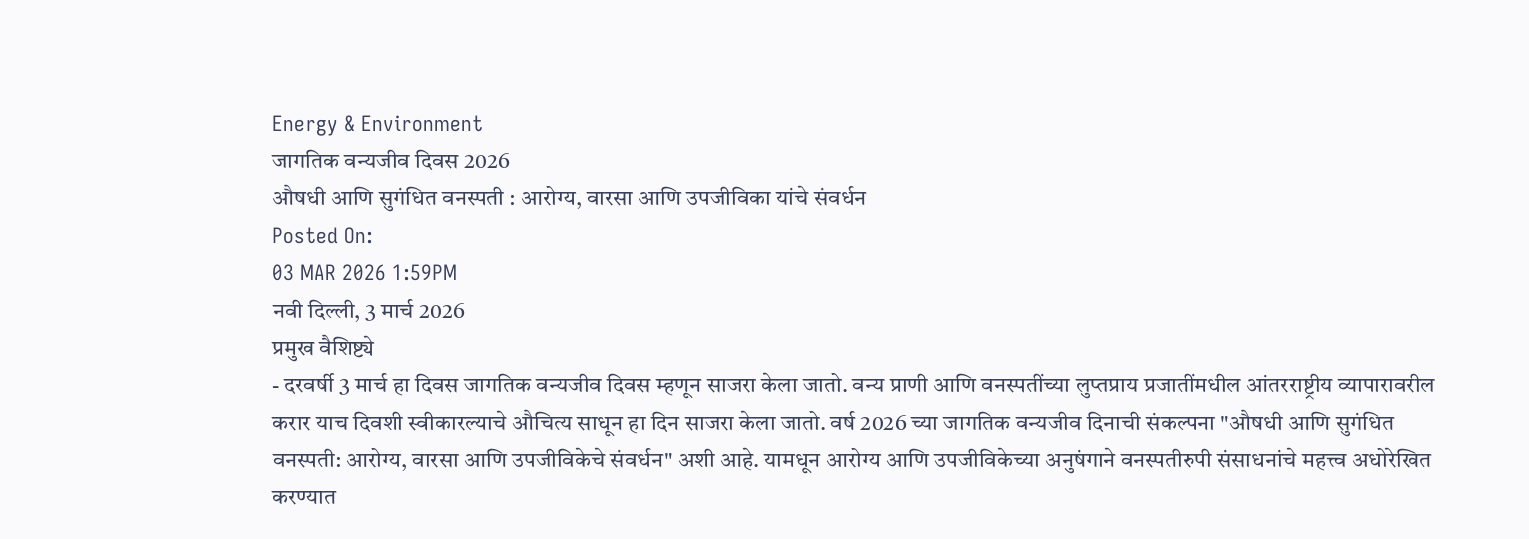Energy & Environment
जागतिक वन्यजीव दिवस 2026
औषधी आणि सुगंधित वनस्पती : आरोग्य, वारसा आणि उपजीविका यांचे संवर्धन
Posted On:
03 MAR 2026 1:59PM
नवी दिल्ली, 3 मार्च 2026
प्रमुख वैशिष्ट्ये
- दरवर्षी 3 मार्च हा दिवस जागतिक वन्यजीव दिवस म्हणून साजरा केला जातो. वन्य प्राणी आणि वनस्पतींच्या लुप्तप्राय प्रजातींमधील आंतरराष्ट्रीय व्यापारावरील करार याच दिवशी स्वीकारल्याचे औचित्य साधून हा दिन साजरा केला जातो. वर्ष 2026 च्या जागतिक वन्यजीव दिनाची संकल्पना "औषधी आणि सुगंधित वनस्पती: आरोग्य, वारसा आणि उपजीविकेचे संवर्धन" अशी आहे. यामधून आरोग्य आणि उपजीविकेच्या अनुषंगाने वनस्पतीरुपी संसाधनांचे महत्त्व अधोरेखित करण्यात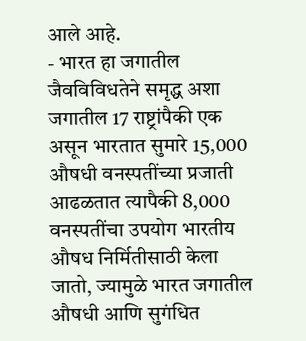आले आहे.
- भारत हा जगातील जैवविविधतेने समृद्ध अशा जगातील 17 राष्ट्रांपैकी एक असून भारतात सुमारे 15,000 औषधी वनस्पतींच्या प्रजाती आढळतात त्यापैकी 8,000 वनस्पतींचा उपयोग भारतीय औषध निर्मितीसाठी केला जातो, ज्यामुळे भारत जगातील औषधी आणि सुगंधित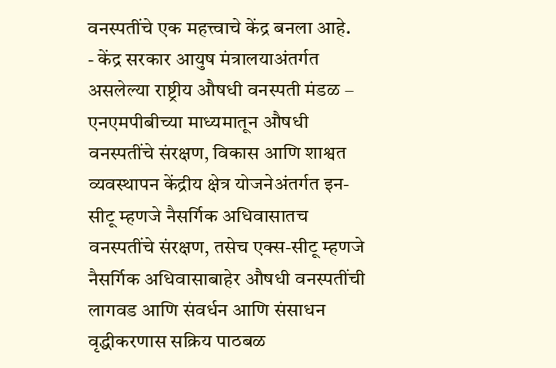वनस्पतींचे एक महत्त्वाचे केंद्र बनला आहे.
- केंद्र सरकार आयुष मंत्रालयाअंतर्गत असलेल्या राष्ट्रीय औषधी वनस्पती मंडळ – एनएमपीबीच्या माध्यमातून औषधी वनस्पतींचे संरक्षण, विकास आणि शाश्वत व्यवस्थापन केंद्रीय क्षेत्र योजनेअंतर्गत इन-सीटू म्हणजे नैसर्गिक अधिवासातच वनस्पतींचे संरक्षण, तसेच एक्स-सीटू म्हणजे नैसर्गिक अधिवासाबाहेर औषधी वनस्पतींची लागवड आणि संवर्धन आणि संसाधन वृद्धीकरणास सक्रिय पाठबळ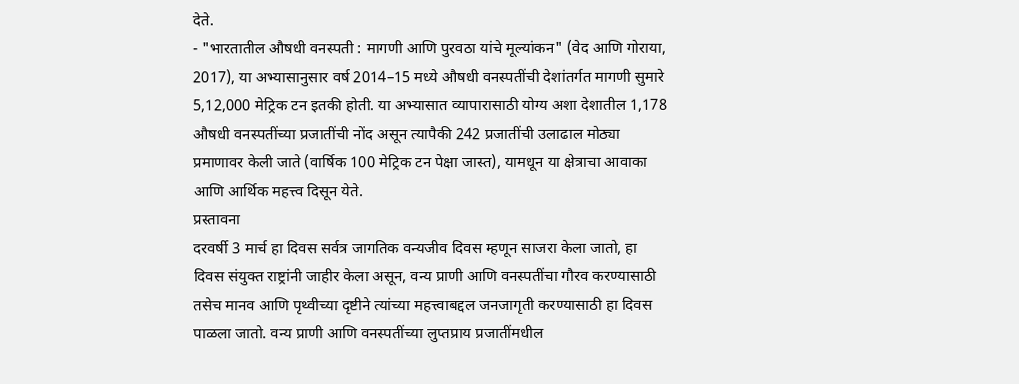देते.
- "भारतातील औषधी वनस्पती : मागणी आणि पुरवठा यांचे मूल्यांकन" (वेद आणि गोराया, 2017), या अभ्यासानुसार वर्ष 2014–15 मध्ये औषधी वनस्पतींची देशांतर्गत मागणी सुमारे 5,12,000 मेट्रिक टन इतकी होती. या अभ्यासात व्यापारासाठी योग्य अशा देशातील 1,178 औषधी वनस्पतींच्या प्रजातींची नोंद असून त्यापैकी 242 प्रजातींची उलाढाल मोठ्या प्रमाणावर केली जाते (वार्षिक 100 मेट्रिक टन पेक्षा जास्त), यामधून या क्षेत्राचा आवाका आणि आर्थिक महत्त्व दिसून येते.
प्रस्तावना
दरवर्षी 3 मार्च हा दिवस सर्वत्र जागतिक वन्यजीव दिवस म्हणून साजरा केला जातो, हा दिवस संयुक्त राष्ट्रांनी जाहीर केला असून, वन्य प्राणी आणि वनस्पतींचा गौरव करण्यासाठी तसेच मानव आणि पृथ्वीच्या दृष्टीने त्यांच्या महत्त्वाबद्दल जनजागृती करण्यासाठी हा दिवस पाळला जातो. वन्य प्राणी आणि वनस्पतींच्या लुप्तप्राय प्रजातींमधील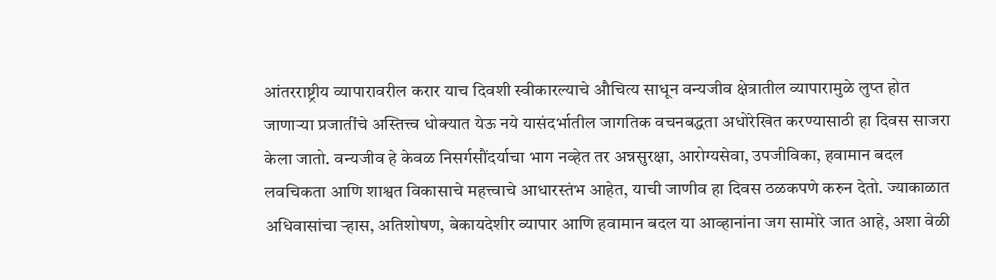आंतरराष्ट्रीय व्यापारावरील करार याच दिवशी स्वीकारल्याचे औचित्य साधून वन्यजीव क्षेत्रातील व्यापारामुळे लुप्त होत जाणाऱ्या प्रजातींचे अस्तित्त्व धोक्यात येऊ नये यासंदर्भातील जागतिक वचनबद्धता अधोरेखित करण्यासाठी हा दिवस साजरा केला जातो. वन्यजीव हे केवळ निसर्गसौंदर्याचा भाग नव्हेत तर अन्नसुरक्षा, आरोग्यसेवा, उपजीविका, हवामान बदल लवचिकता आणि शाश्वत विकासाचे महत्त्वाचे आधारस्तंभ आहेत, याची जाणीव हा दिवस ठळकपणे करुन देतो. ज्याकाळात अधिवासांचा ऱ्हास, अतिशोषण, बेकायदेशीर व्यापार आणि हवामान बदल या आव्हानांना जग सामोरे जात आहे, अशा वेळी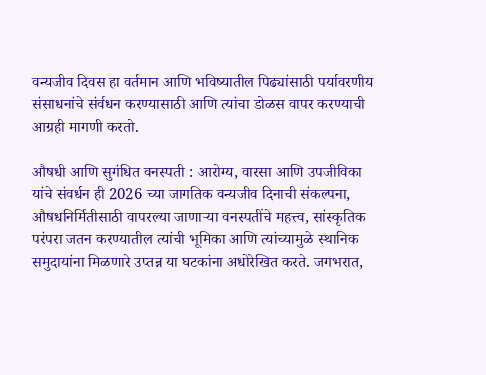वन्यजीव दिवस हा वर्तमान आणि भविष्यातील पिढ्यांसाठी पर्यावरणीय संसाधनांचे संर्वधन करण्यासाठी आणि त्यांचा डोळस वापर करण्याची आग्रही मागणी करतो.

औषधी आणि सुगंधित वनस्पती : आरोग्य, वारसा आणि उपजीविका यांचे संवर्धन ही 2026 च्या जागतिक वन्यजीव दिनाची संकल्पना, औषधनिर्मितीसाठी वापरल्या जाणाऱ्या वनस्पतींचे महत्त्व, सांस्कृतिक परंपरा जतन करण्यातील त्यांची भूमिका आणि त्यांच्यामुळे स्थानिक समुदायांना मिळणारे उप्तन्न या घटकांना अधोरेखित करते. जगभरात,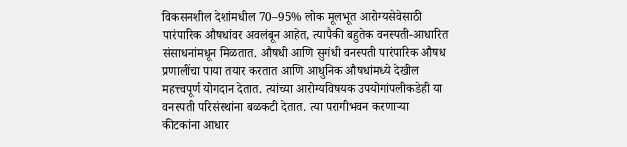विकसनशील देशांमधील 70–95% लोक मूलभूत आरोग्यसेवेसाठी पारंपारिक औषधांवर अवलंबून आहेत, त्यापैकी बहुतेक वनस्पती-आधारित संसाधनांमधून मिळतात. औषधी आणि सुगंधी वनस्पती पारंपारिक औषध प्रणालींचा पाया तयार करतात आणि आधुनिक औषधांमध्ये देखील महत्त्वपूर्ण योगदान देतात. त्यांच्या आरोग्यविषयक उपयोगांपलीकडेही या वनस्पती परिसंस्थांना बळकटी देतात. त्या परागीभवन करणाऱ्या कीटकांना आधार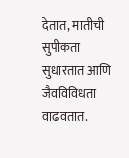देतात, मातीची सुपीकता सुधारतात आणि जैवविविधता वाढवतात.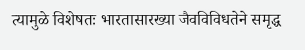त्यामुळे विशेषतः भारतासारख्या जैवविविधतेने समृद्ध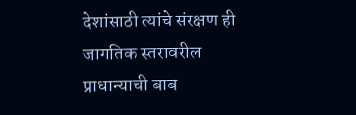देशांसाठी त्यांचे संरक्षण ही जागतिक स्तरावरील प्राधान्याची बाब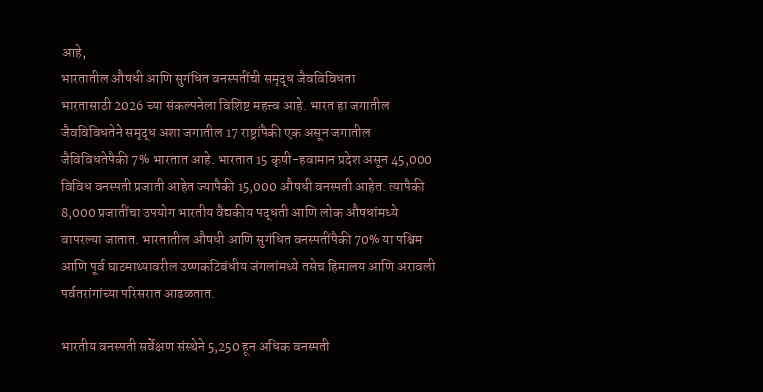आहे,
भारतातील औषधी आणि सुगंधित वनस्पतींची समृद्ध जैवविविधता
भारतासाठी 2026 च्या संकल्पनेला विशिष्ट महत्त्व आहे. भारत हा जगातील जैवविविधतेने समृद्ध अशा जगातील 17 राष्ट्रांपैकी एक असून जगातील जैविविधतेपैकी 7% भारतात आहे. भारतात 15 कृषी-हवामान प्रदेश असून 45,000 विविध वनस्पती प्रजाती आहेत ज्यापैकी 15,000 औषधी वनस्पती आहेत. त्यापैकी 8,000 प्रजातींचा उपयोग भारतीय वैद्यकीय पद्धती आणि लोक औषधांमध्ये वापरल्या जातात. भारतातील औषधी आणि सुगंधित वनस्पतींपैकी 70% या पश्चिम आणि पूर्व घाटमाथ्यावरील उष्णकटिबंधीय जंगलांमध्ये तसेच हिमालय आणि अरावली पर्वतरांगांच्या परिसरात आढळतात.

भारतीय वनस्पती सर्वेक्षण संस्थेने 5,250 हून अधिक वनस्पती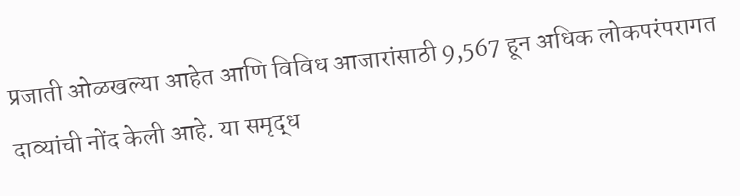प्रजाती ओळखल्या आहेत आणि विविध आजारांसाठी 9,567 हून अधिक लोकपरंपरागत दाव्यांची नोंद केली आहे. या समृद्ध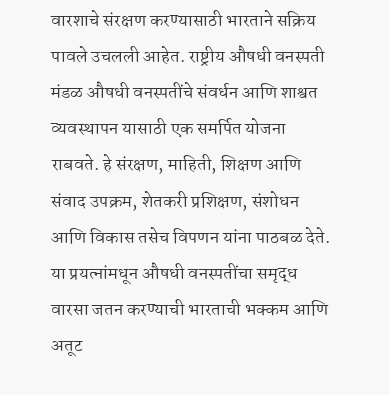वारशाचे संरक्षण करण्यासाठी भारताने सक्रिय पावले उचलली आहेत. राष्ट्रीय औषधी वनस्पती मंडळ औषधी वनस्पतींचे संवर्धन आणि शाश्वत व्यवस्थापन यासाठी एक समर्पित योजना राबवते. हे संरक्षण, माहिती, शिक्षण आणि संवाद उपक्रम, शेतकरी प्रशिक्षण, संशोधन आणि विकास तसेच विपणन यांना पाठबळ देते. या प्रयत्नांमधून औषधी वनस्पतींचा समृद्ध वारसा जतन करण्याची भारताची भक्कम आणि अतूट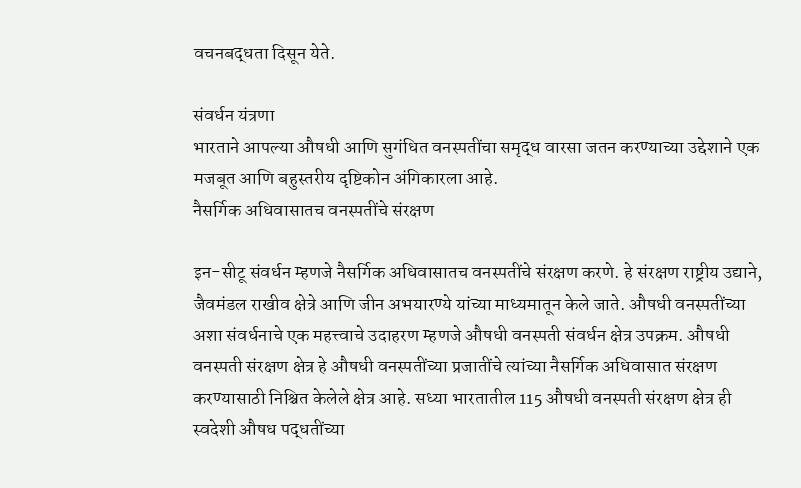वचनबद्धता दिसून येते.

संवर्धन यंत्रणा
भारताने आपल्या औषधी आणि सुगंधित वनस्पतींचा समृद्ध वारसा जतन करण्याच्या उद्देशाने एक मजबूत आणि बहुस्तरीय दृष्टिकोन अंगिकारला आहे.
नैसर्गिक अधिवासातच वनस्पतींचे संरक्षण

इन-सीटू संवर्धन म्हणजे नैसर्गिक अधिवासातच वनस्पतींचे संरक्षण करणे. हे संरक्षण राष्ट्रीय उद्याने, जैवमंडल राखीव क्षेत्रे आणि जीन अभयारण्ये यांच्या माध्यमातून केले जाते. औषधी वनस्पतींच्या अशा संवर्धनाचे एक महत्त्वाचे उदाहरण म्हणजे औषधी वनस्पती संवर्धन क्षेत्र उपक्रम. औषधी वनस्पती संरक्षण क्षेत्र हे औषधी वनस्पतींच्या प्रजातींचे त्यांच्या नैसर्गिक अधिवासात संरक्षण करण्यासाठी निश्चित केलेले क्षेत्र आहे. सध्या भारतातील 115 औषधी वनस्पती संरक्षण क्षेत्र ही स्वदेशी औषध पद्धतींच्या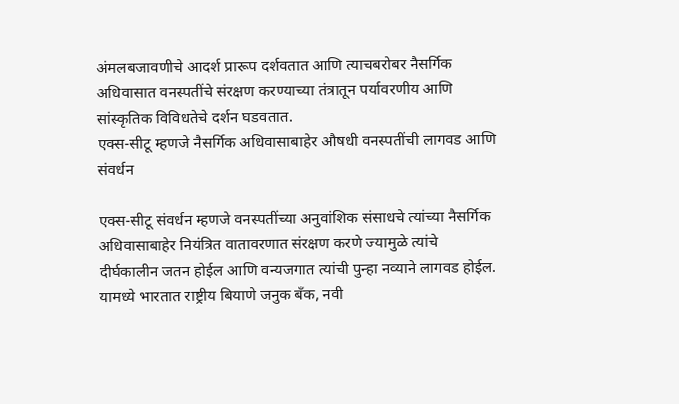अंमलबजावणीचे आदर्श प्रारूप दर्शवतात आणि त्याचबरोबर नैसर्गिक अधिवासात वनस्पतींचे संरक्षण करण्याच्या तंत्रातून पर्यावरणीय आणि सांस्कृतिक विविधतेचे दर्शन घडवतात.
एक्स-सीटू म्हणजे नैसर्गिक अधिवासाबाहेर औषधी वनस्पतींची लागवड आणि संवर्धन

एक्स-सीटू संवर्धन म्हणजे वनस्पतींच्या अनुवांशिक संसाधचे त्यांच्या नैसर्गिक अधिवासाबाहेर नियंत्रित वातावरणात संरक्षण करणे ज्यामुळे त्यांचे दीर्घकालीन जतन होईल आणि वन्यजगात त्यांची पुन्हा नव्याने लागवड होईल. यामध्ये भारतात राष्ट्रीय बियाणे जनुक बँक, नवी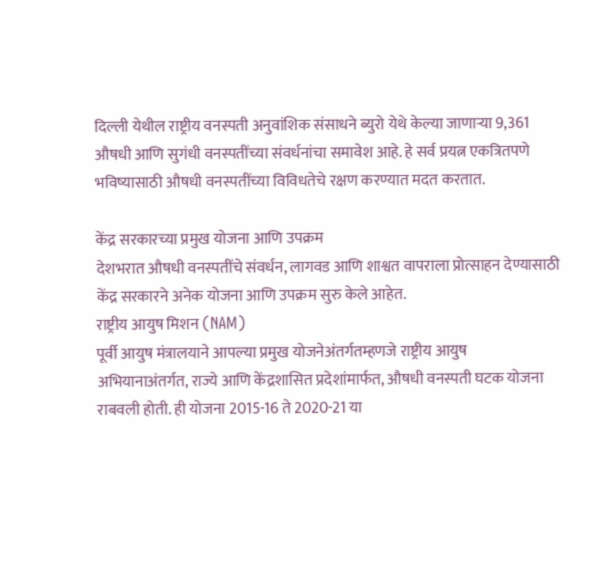दिल्ली येथील राष्ट्रीय वनस्पती अनुवांशिक संसाधने ब्युरो येथे केल्या जाणाऱ्या 9,361 औषधी आणि सुगंधी वनस्पतींच्या संवर्धनांचा समावेश आहे. हे सर्व प्रयत्न एकत्रितपणे भविष्यासाठी औषधी वनस्पतींच्या विविधतेचे रक्षण करण्यात मदत करतात.

केंद्र सरकारच्या प्रमुख योजना आणि उपक्रम
देशभरात औषधी वनस्पतींचे संवर्धन, लागवड आणि शाश्वत वापराला प्रोत्साहन देण्यासाठी केंद्र सरकारने अनेक योजना आणि उपक्रम सुरु केले आहेत.
राष्ट्रीय आयुष मिशन (NAM)
पूर्वी आयुष मंत्रालयाने आपल्या प्रमुख योजनेअंतर्गतम्हणजे राष्ट्रीय आयुष अभियानाअंतर्गत, राज्ये आणि केंद्रशासित प्रदेशांमार्फत, औषधी वनस्पती घटक योजना राबवली होती. ही योजना 2015-16 ते 2020-21 या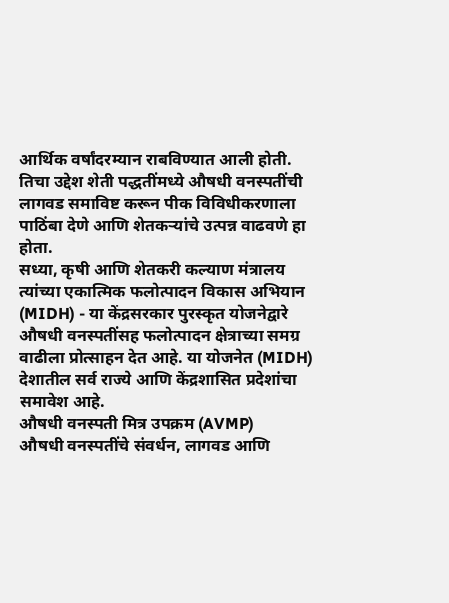आर्थिक वर्षांदरम्यान राबविण्यात आली होती. तिचा उद्देश शेती पद्धतींमध्ये औषधी वनस्पतींची लागवड समाविष्ट करून पीक विविधीकरणाला पाठिंबा देणे आणि शेतकऱ्यांचे उत्पन्न वाढवणे हा होता.
सध्या, कृषी आणि शेतकरी कल्याण मंत्रालय त्यांच्या एकात्मिक फलोत्पादन विकास अभियान (MIDH) - या केंद्रसरकार पुरस्कृत योजनेद्वारे औषधी वनस्पतींसह फलोत्पादन क्षेत्राच्या समग्र वाढीला प्रोत्साहन देत आहे. या योजनेत (MIDH) देशातील सर्व राज्ये आणि केंद्रशासित प्रदेशांचा समावेश आहे.
औषधी वनस्पती मित्र उपक्रम (AVMP)
औषधी वनस्पतींचे संवर्धन, लागवड आणि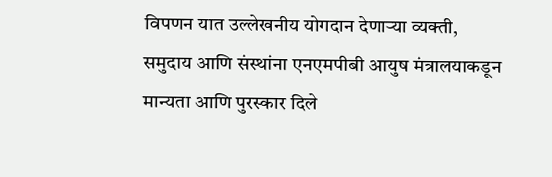विपणन यात उल्लेखनीय योगदान देणाऱ्या व्यक्ती, समुदाय आणि संस्थांना एनएमपीबी आयुष मंत्रालयाकडून मान्यता आणि पुरस्कार दिले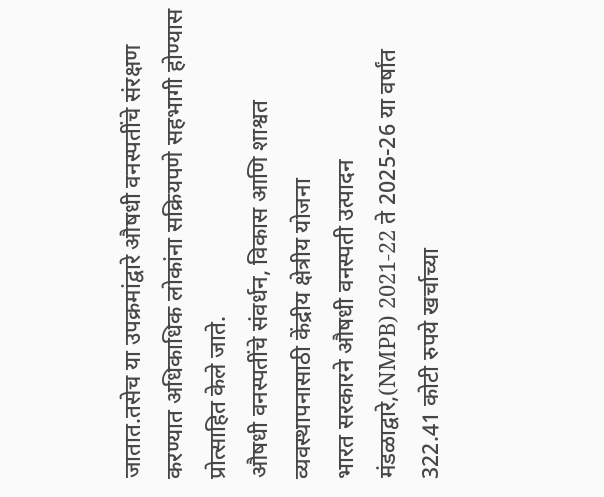जातात.तसेच या उपक्रमांद्वारे औषधी वनस्पतींचे संरक्षण करण्यात अधिकाधिक लोकांना सक्रियपणे सहभागी होण्यास प्रोत्साहित केले जाते.
औषधी वनस्पतींचे संवर्धन, विकास आणि शाश्वत व्यवस्थापनासाठी केंद्रीय क्षेत्रीय योजना
भारत सरकारने औषधी वनस्पती उत्पादन मंडळाद्वारे,(NMPB) 2021-22 ते 2025-26 या वर्षांत 322.41 कोटी रुपये खर्चाच्या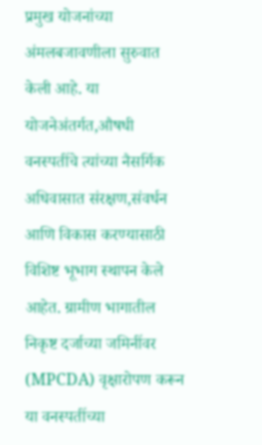प्रमुख योजनांच्या अंमलबजावणीला सुरुवात केली आहे. या योजनेअंतर्गत,औषधी वनस्पतींचे त्यांच्या नैसर्गिक अधिवासात संरक्षण,संवर्धन आणि विकास करण्यासाठी विशिष्ट भूभाग स्थापन केले आहेत. ग्रामीण भागातील निकृष्ट दर्जाच्या जमिनींवर (MPCDA) वृक्षारोपण करून या वनस्पतींच्या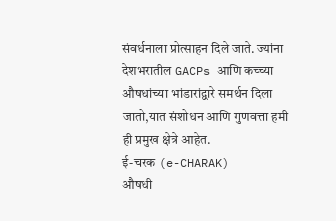संवर्धनाला प्रोत्साहन दिले जाते. ज्यांना देशभरातील GACPs आणि कच्च्या औषधांच्या भांडारांद्वारे समर्थन दिला जातो,यात संशोधन आणि गुणवत्ता हमी ही प्रमुख क्षेत्रे आहेत.
ई-चरक (e-CHARAK)
औषधी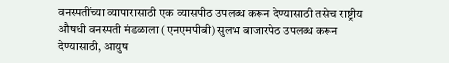वनस्पतींच्या व्यापारासाठी एक व्यासपीठ उपलब्ध करून देण्यासाठी तसेच राष्ट्रीय औषधी वनस्पती मंडळाला (एनएमपीबी) सुलभ बाजारपेठ उपलब्ध करून देण्यासाठी, आयुष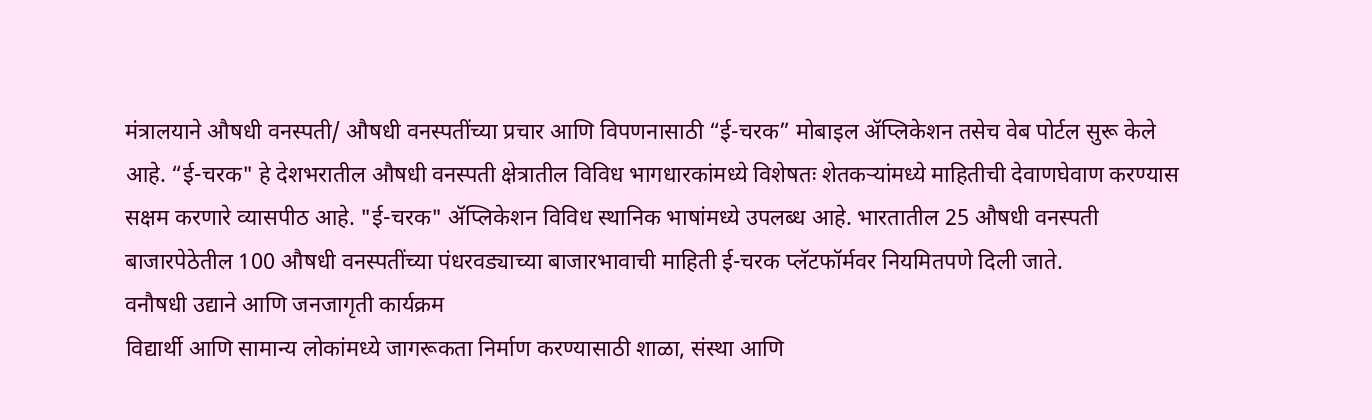मंत्रालयाने औषधी वनस्पती/ औषधी वनस्पतींच्या प्रचार आणि विपणनासाठी “ई-चरक” मोबाइल ॲप्लिकेशन तसेच वेब पोर्टल सुरू केले आहे. “ई-चरक" हे देशभरातील औषधी वनस्पती क्षेत्रातील विविध भागधारकांमध्ये विशेषतः शेतकऱ्यांमध्ये माहितीची देवाणघेवाण करण्यास सक्षम करणारे व्यासपीठ आहे. "ई-चरक" ॲप्लिकेशन विविध स्थानिक भाषांमध्ये उपलब्ध आहे. भारतातील 25 औषधी वनस्पती बाजारपेठेतील 100 औषधी वनस्पतींच्या पंधरवड्याच्या बाजारभावाची माहिती ई-चरक प्लॅटफॉर्मवर नियमितपणे दिली जाते.
वनौषधी उद्याने आणि जनजागृती कार्यक्रम
विद्यार्थी आणि सामान्य लोकांमध्ये जागरूकता निर्माण करण्यासाठी शाळा, संस्था आणि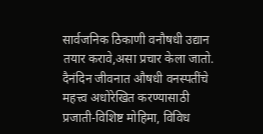सार्वजनिक ठिकाणी वनौषधी उद्यान तयार करावे,असा प्रचार केला जातो. दैनंदिन जीवनात औषधी वनस्पतींचे महत्त्व अधोरेखित करण्यासाठी प्रजाती-विशिष्ट मोहिमा, विविध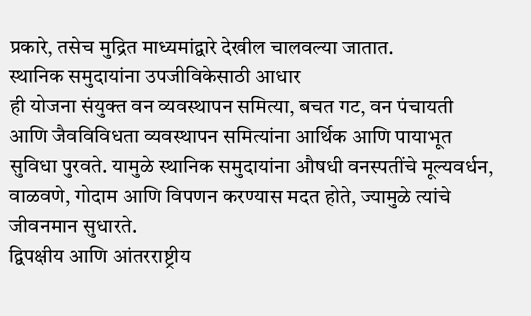प्रकारे, तसेच मुद्रित माध्यमांद्वारे देखील चालवल्या जातात.
स्थानिक समुदायांना उपजीविकेसाठी आधार
ही योजना संयुक्त वन व्यवस्थापन समित्या, बचत गट, वन पंचायती आणि जैवविविधता व्यवस्थापन समित्यांना आर्थिक आणि पायाभूत सुविधा पुरवते. यामुळे स्थानिक समुदायांना औषधी वनस्पतींचे मूल्यवर्धन, वाळवणे, गोदाम आणि विपणन करण्यास मदत होते, ज्यामुळे त्यांचे जीवनमान सुधारते.
द्विपक्षीय आणि आंतरराष्ट्रीय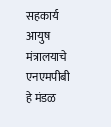सहकार्य
आयुष मंत्रालयाचे एनएमपीबी हे मंडळ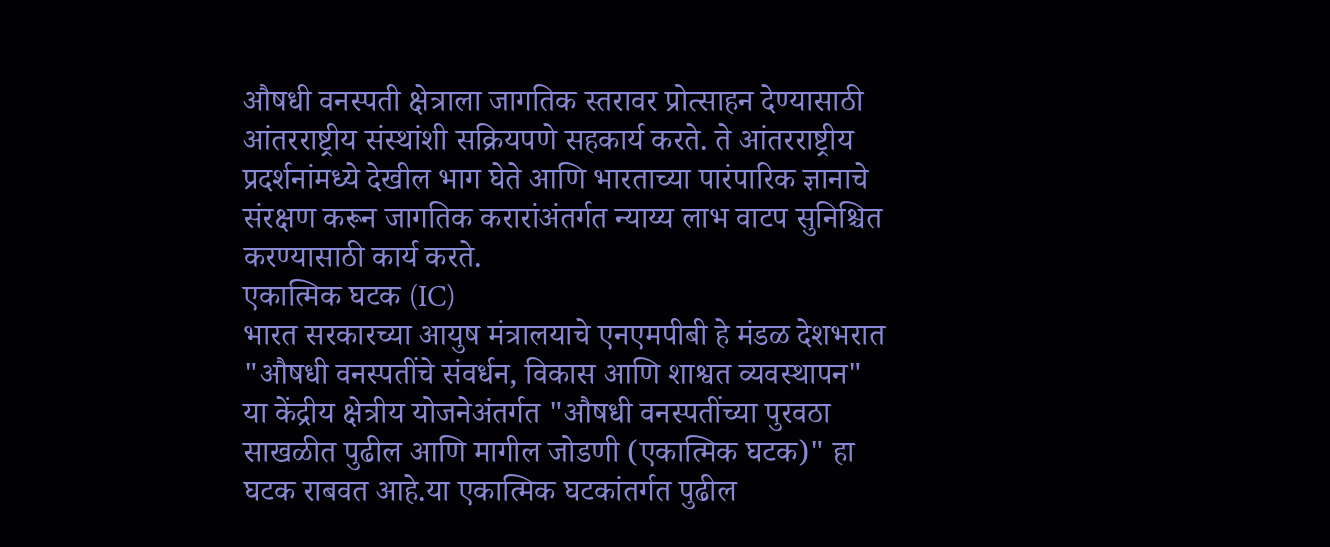औषधी वनस्पती क्षेत्राला जागतिक स्तरावर प्रोत्साहन देण्यासाठी आंतरराष्ट्रीय संस्थांशी सक्रियपणे सहकार्य करते. ते आंतरराष्ट्रीय प्रदर्शनांमध्ये देखील भाग घेते आणि भारताच्या पारंपारिक ज्ञानाचे संरक्षण करून जागतिक करारांअंतर्गत न्याय्य लाभ वाटप सुनिश्चित करण्यासाठी कार्य करते.
एकात्मिक घटक (IC)
भारत सरकारच्या आयुष मंत्रालयाचे एनएमपीबी हे मंडळ देशभरात "औषधी वनस्पतींचे संवर्धन, विकास आणि शाश्वत व्यवस्थापन" या केंद्रीय क्षेत्रीय योजनेअंतर्गत "औषधी वनस्पतींच्या पुरवठा साखळीत पुढील आणि मागील जोडणी (एकात्मिक घटक)" हा घटक राबवत आहे.या एकात्मिक घटकांतर्गत पुढील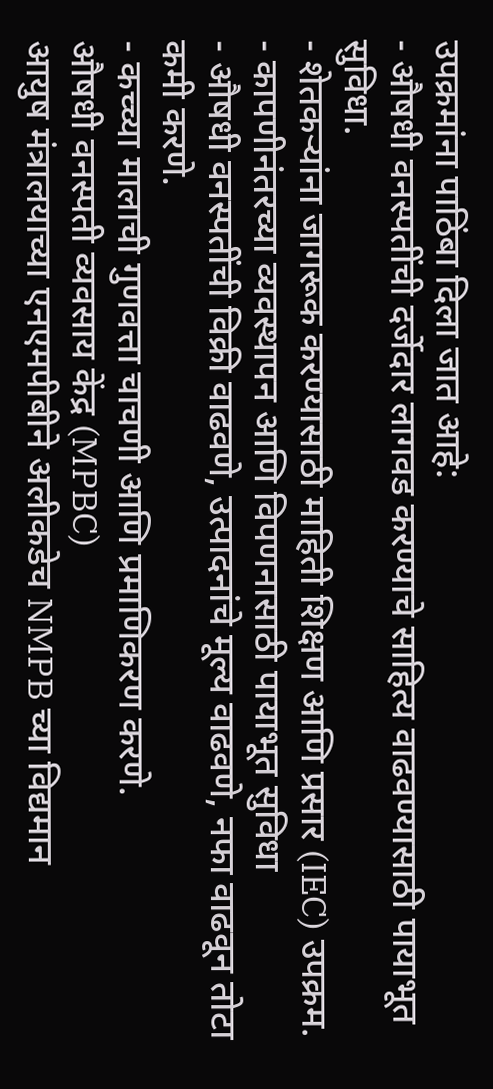उपक्रमांना पाठिंबा दिला जात आहे:
- औषधी वनस्पतींची दर्जेदार लागवड करण्याचे साहित्य वाढवण्यासाठी पायाभूत सुविधा.
- शेतकऱ्यांना जागरूक करण्यासाठी माहिती शिक्षण आणि प्रसार (IEC) उपक्रम.
- कापणीनंतरच्या व्यवस्थापन आणि विपणनासाठी पायाभूत सुविधा
- औषधी वनस्पतींची विक्री वाढवणे, उत्पादनांचे मूल्य वाढवणे, नफा वाढवून तोटा कमी करणे.
- कच्च्या मालाची गुणवत्ता चाचणी आणि प्रमाणिकरण करणे.
औषधी वनस्पती व्यवसाय केंद्र (MPBC)
आयुष मंत्रालयाच्या एनएमपीबीने अलीकडेच NMPB च्या विद्यमान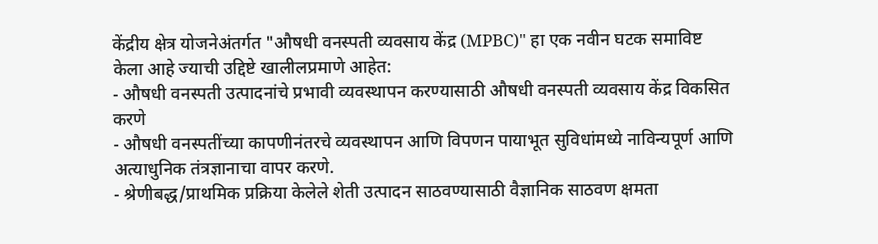केंद्रीय क्षेत्र योजनेअंतर्गत "औषधी वनस्पती व्यवसाय केंद्र (MPBC)" हा एक नवीन घटक समाविष्ट केला आहे ज्याची उद्दिष्टे खालीलप्रमाणे आहेत:
- औषधी वनस्पती उत्पादनांचे प्रभावी व्यवस्थापन करण्यासाठी औषधी वनस्पती व्यवसाय केंद्र विकसित करणे
- औषधी वनस्पतींच्या कापणीनंतरचे व्यवस्थापन आणि विपणन पायाभूत सुविधांमध्ये नाविन्यपूर्ण आणि अत्याधुनिक तंत्रज्ञानाचा वापर करणे.
- श्रेणीबद्ध/प्राथमिक प्रक्रिया केलेले शेती उत्पादन साठवण्यासाठी वैज्ञानिक साठवण क्षमता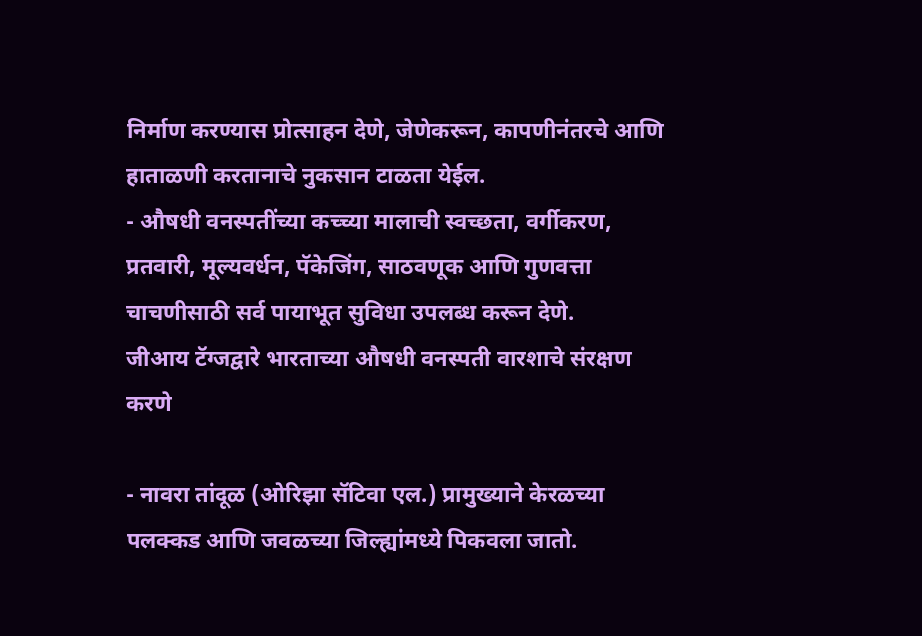निर्माण करण्यास प्रोत्साहन देणे, जेणेकरून, कापणीनंतरचे आणि हाताळणी करतानाचे नुकसान टाळता येईल.
- औषधी वनस्पतींच्या कच्च्या मालाची स्वच्छता, वर्गीकरण, प्रतवारी, मूल्यवर्धन, पॅकेजिंग, साठवणूक आणि गुणवत्ता चाचणीसाठी सर्व पायाभूत सुविधा उपलब्ध करून देणे.
जीआय टॅग्जद्वारे भारताच्या औषधी वनस्पती वारशाचे संरक्षण करणे

- नावरा तांदूळ (ओरिझा सॅटिवा एल.) प्रामुख्याने केरळच्या पलक्कड आणि जवळच्या जिल्ह्यांमध्ये पिकवला जातो.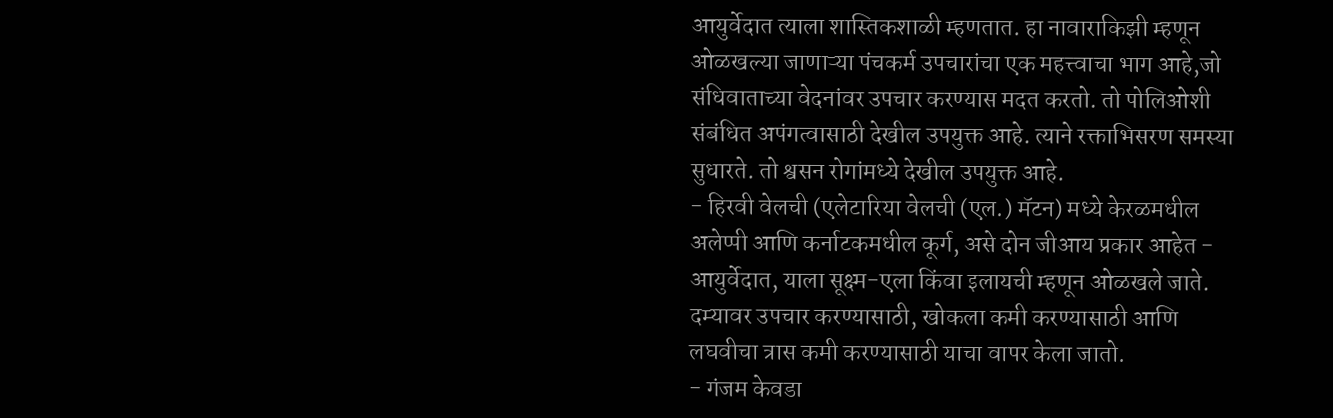आयुर्वेदात त्याला शास्तिकशाळी म्हणतात. हा नावाराकिझी म्हणून ओळखल्या जाणाऱ्या पंचकर्म उपचारांचा एक महत्त्वाचा भाग आहे,जो संधिवाताच्या वेदनांवर उपचार करण्यास मदत करतो. तो पोलिओशी संबंधित अपंगत्वासाठी देखील उपयुक्त आहे. त्याने रक्ताभिसरण समस्या सुधारते. तो श्वसन रोगांमध्ये देखील उपयुक्त आहे.
- हिरवी वेलची (एलेटारिया वेलची (एल.) मॅटन) मध्ये केरळमधील अलेप्पी आणि कर्नाटकमधील कूर्ग, असे दोन जीआय प्रकार आहेत - आयुर्वेदात, याला सूक्ष्म-एला किंवा इलायची म्हणून ओळखले जाते. दम्यावर उपचार करण्यासाठी, खोकला कमी करण्यासाठी आणि लघवीचा त्रास कमी करण्यासाठी याचा वापर केला जातो.
- गंजम केवडा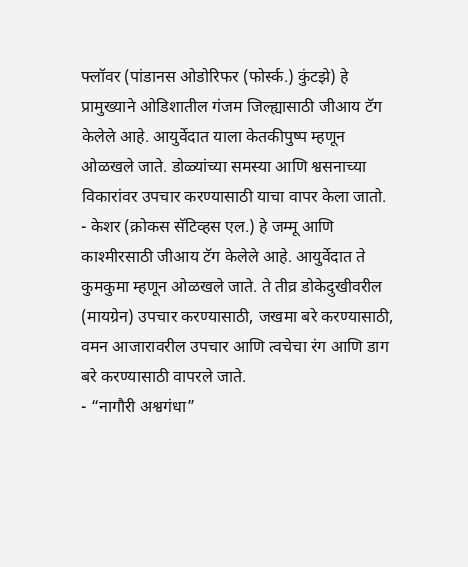फ्लॉवर (पांडानस ओडोरिफर (फोर्स्क.) कुंटझे) हे प्रामुख्याने ओडिशातील गंजम जिल्ह्यासाठी जीआय टॅग केलेले आहे. आयुर्वेदात याला केतकीपुष्प म्हणून ओळखले जाते. डोळ्यांच्या समस्या आणि श्वसनाच्या विकारांवर उपचार करण्यासाठी याचा वापर केला जातो.
- केशर (क्रोकस सॅटिव्हस एल.) हे जम्मू आणि काश्मीरसाठी जीआय टॅग केलेले आहे. आयुर्वेदात ते कुमकुमा म्हणून ओळखले जाते. ते तीव्र डोकेदुखीवरील (मायग्रेन) उपचार करण्यासाठी, जखमा बरे करण्यासाठी, वमन आजारावरील उपचार आणि त्वचेचा रंग आणि डाग बरे करण्यासाठी वापरले जाते.
- “नागौरी अश्वगंधा”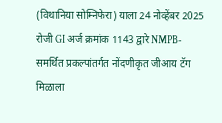(विथानिया सोम्निफेरा) याला 24 नोव्हेंबर 2025 रोजी GI अर्ज क्रमांक 1143 द्वारे NMPB-समर्थित प्रकल्पांतर्गत नोंदणीकृत जीआय टॅग मिळाला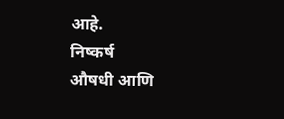आहे.
निष्कर्ष
औषधी आणि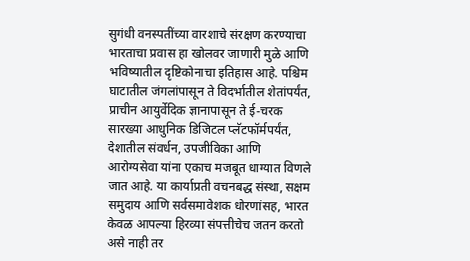सुगंधी वनस्पतींच्या वारशाचे संरक्षण करण्याचा भारताचा प्रवास हा खोलवर जाणारी मुळे आणि भविष्यातील दृष्टिकोनाचा इतिहास आहे. पश्चिम घाटातील जंगलांपासून ते विदर्भातील शेतांपर्यंत, प्राचीन आयुर्वेदिक ज्ञानापासून ते ई-चरक सारख्या आधुनिक डिजिटल प्लॅटफॉर्मपर्यंत, देशातील संवर्धन, उपजीविका आणि आरोग्यसेवा यांना एकाच मजबूत धाग्यात विणले जात आहे. या कार्याप्रती वचनबद्ध संस्था, सक्षम समुदाय आणि सर्वसमावेशक धोरणांसह, भारत केवळ आपल्या हिरव्या संपत्तीचेच जतन करतो असे नाही तर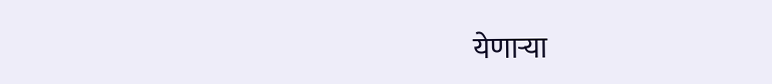येणाऱ्या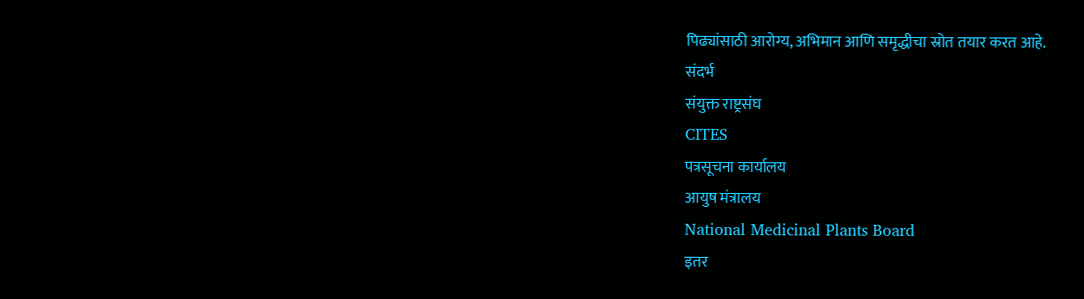पिढ्यांसाठी आरोग्य, अभिमान आणि समृद्धीचा स्रोत तयार करत आहे.
संदर्भ
संयुक्त राष्ट्रसंघ
CITES
पत्रसूचना कार्यालय
आयुष मंत्रालय
National Medicinal Plants Board
इतर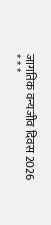जागतिक वन्यजीव दिवस 2026
* * *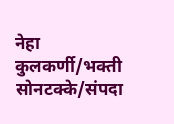नेहा कुलकर्णी/भक्ती सोनटक्के/संपदा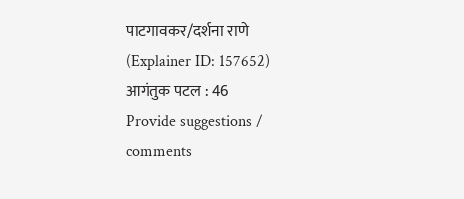पाटगावकर/दर्शना राणे
(Explainer ID: 157652)
आगंतुक पटल : 46
Provide suggestions / comments